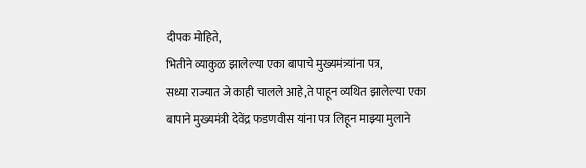दीपक मोहिते,
भितीने व्याकुळ झालेल्या एका बापाचे मुख्यमंत्र्यांना पत्र,
सध्या राज्यात जे काही चालले आहे,ते पाहून व्यथित झालेल्या एका बापाने मुख्यमंत्री देवेंद्र फडणवीस यांना पत्र लिहून माझ्या मुलाने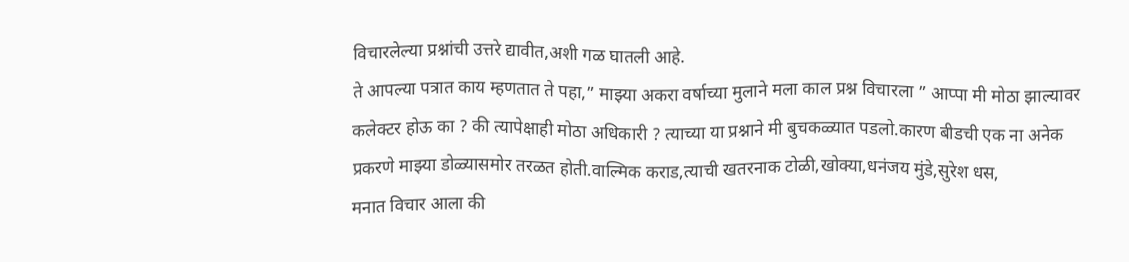विचारलेल्या प्रश्नांची उत्तरे द्यावीत,अशी गळ घातली आहे.
ते आपल्या पत्रात काय म्हणतात ते पहा,” माझ्या अकरा वर्षाच्या मुलाने मला काल प्रश्न विचारला ” आप्पा मी मोठा झाल्यावर कलेक्टर होऊ का ? की त्यापेक्षाही मोठा अधिकारी ? त्याच्या या प्रश्नाने मी बुचकळ्यात पडलो.कारण बीडची एक ना अनेक प्रकरणे माझ्या डोळ्यासमोर तरळत होती.वाल्मिक कराड,त्याची खतरनाक टोळी,खोक्या,धनंजय मुंडे,सुरेश धस,
मनात विचार आला की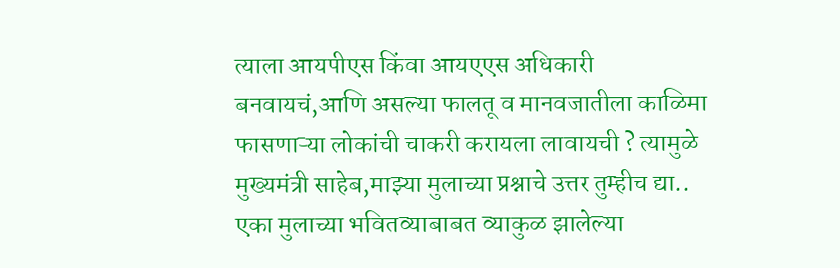त्याला आयपीएस किंवा आयएएस अधिकारी बनवायचं,आणि असल्या फालतू व मानवजातीला काळिमा फासणाऱ्या लोकांची चाकरी करायला लावायची ? त्यामुळे मुख्यमंत्री साहेब,माझ्या मुलाच्या प्रश्नाचे उत्तर तुम्हीच द्या..
एका मुलाच्या भवितव्याबाबत व्याकुळ झालेल्या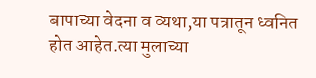बापाच्या वेदना व व्यथा,या पत्रातून ध्वनित होत आहेत.त्या मुलाच्या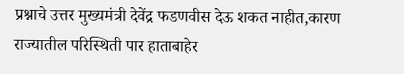प्रश्नाचे उत्तर मुख्यमंत्री देवेंद्र फडणवीस देऊ शकत नाहीत,कारण राज्यातील परिस्थिती पार हाताबाहेर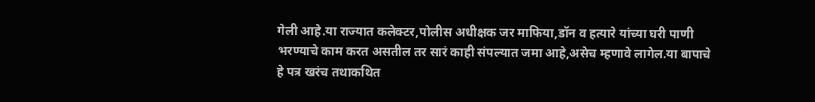गेली आहे.या राज्यात कलेक्टर,पोलीस अधीक्षक जर माफिया,डॉन व हत्यारे यांच्या घरी पाणी भरण्याचे काम करत असतील तर सारं काही संपल्यात जमा आहे,असेच म्हणावे लागेल.या बापाचे हे पत्र खरंच तथाकथित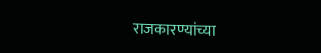राजकारण्यांच्या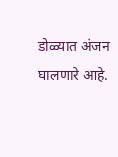डोळ्यात अंजन घालणारे आहे.